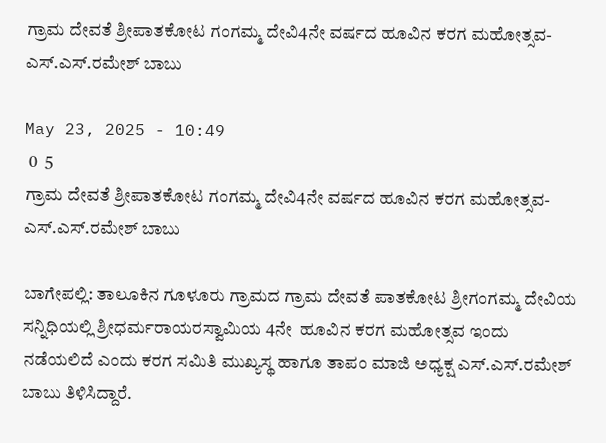ಗ್ರಾಮ ದೇವತೆ ಶ್ರೀಪಾತಕೋಟ ಗಂಗಮ್ಮ ದೇವಿ4ನೇ ವರ್ಷದ ಹೂವಿನ ಕರಗ ಮಹೋತ್ಸವ-ಎಸ್.ಎಸ್.ರಮೇಶ್ ಬಾಬು

May 23, 2025 - 10:49
 0  5
ಗ್ರಾಮ ದೇವತೆ ಶ್ರೀಪಾತಕೋಟ ಗಂಗಮ್ಮ ದೇವಿ4ನೇ ವರ್ಷದ ಹೂವಿನ ಕರಗ ಮಹೋತ್ಸವ-ಎಸ್.ಎಸ್.ರಮೇಶ್ ಬಾಬು

ಬಾಗೇಪಲ್ಲಿ: ತಾಲೂಕಿನ ಗೂಳೂರು ಗ್ರಾಮದ ಗ್ರಾಮ ದೇವತೆ ಪಾತಕೋಟ ಶ್ರೀಗಂಗಮ್ಮ ದೇವಿಯ ಸನ್ನಿಧಿಯಲ್ಲಿ ಶ್ರೀಧರ್ಮರಾಯರಸ್ವಾಮಿಯ 4ನೇ  ಹೂವಿನ ಕರಗ ಮಹೋತ್ಸವ ಇಂದು ನಡೆಯಲಿದೆ ಎಂದು ಕರಗ ಸಮಿತಿ ಮುಖ್ಯಸ್ಥ ಹಾಗೂ ತಾಪಂ ಮಾಜಿ ಅಧ್ಯಕ್ಷ ಎಸ್.ಎಸ್.ರಮೇಶ್ ಬಾಬು ತಿಳಿಸಿದ್ದಾರೆ.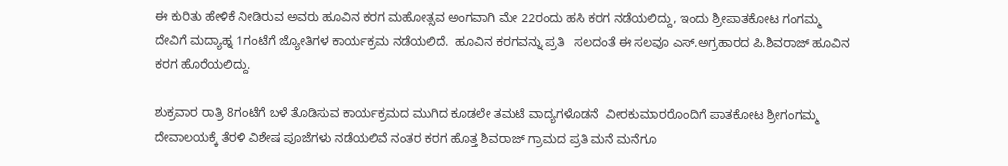ಈ ಕುರಿತು ಹೇಳಿಕೆ ನೀಡಿರುವ ಅವರು ಹೂವಿನ ಕರಗ ಮಹೋತ್ಸವ ಅಂಗವಾಗಿ ಮೇ 22ರಂದು ಹಸಿ ಕರಗ ನಡೆಯಲಿದ್ದು, ಇಂದು ಶ್ರೀಪಾತಕೋಟ ಗಂಗಮ್ಮ ದೇವಿಗೆ ಮದ್ಯಾಹ್ನ 1ಗಂಟೆಗೆ ಜ್ಯೋತಿಗಳ ಕಾರ್ಯಕ್ರಮ ನಡೆಯಲಿದೆ.  ಹೂವಿನ ಕರಗವನ್ನು ಪ್ರತಿ   ಸಲದಂತೆ ಈ ಸಲವೂ ಎಸ್.ಅಗ್ರಹಾರದ ಪಿ.ಶಿವರಾಜ್ ಹೂವಿನ ಕರಗ ಹೊರೆಯಲಿದ್ದು.

ಶುಕ್ರವಾರ ರಾತ್ರಿ 8ಗಂಟೆಗೆ ಬಳೆ ತೊಡಿಸುವ ಕಾರ್ಯಕ್ರಮದ ಮುಗಿದ ಕೂಡಲೇ ತಮಟೆ ವಾದ್ಯಗಳೊಡನೆ  ವೀರಕುಮಾರರೊಂದಿಗೆ ಪಾತಕೋಟ ಶ್ರೀಗಂಗಮ್ಮ ದೇವಾಲಯಕ್ಕೆ ತೆರಳಿ ವಿಶೇಷ ಪೂಜೆಗಳು ನಡೆಯಲಿವೆ ನಂತರ ಕರಗ ಹೊತ್ತ ಶಿವರಾಜ್ ಗ್ರಾಮದ ಪ್ರತಿ ಮನೆ ಮನೆಗೂ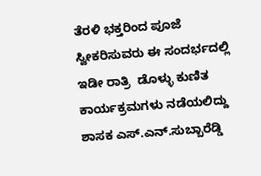ತೆರಳಿ ಭಕ್ತರಿಂದ ಪೂಜೆ ಸ್ವೀಕರಿಸುವರು ಈ ಸಂದರ್ಭದಲ್ಲಿ ಇಡೀ ರಾತ್ರಿ  ಡೊಳ್ಳು ಕುಣಿತ ಕಾರ್ಯಕ್ರಮಗಳು ನಡೆಯಲಿದ್ದು ಶಾಸಕ ಎಸ್.ಎನ್.ಸುಬ್ಬಾರೆಡ್ಡಿ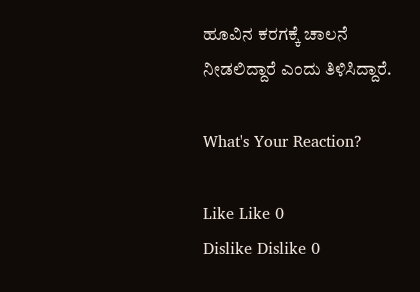ಹೂವಿನ ಕರಗಕ್ಕೆ ಚಾಲನೆ ನೀಡಲಿದ್ದಾರೆ ಎಂದು ತಿಳಿಸಿದ್ದಾರೆ.

What's Your Reaction?

Like Like 0
Dislike Dislike 0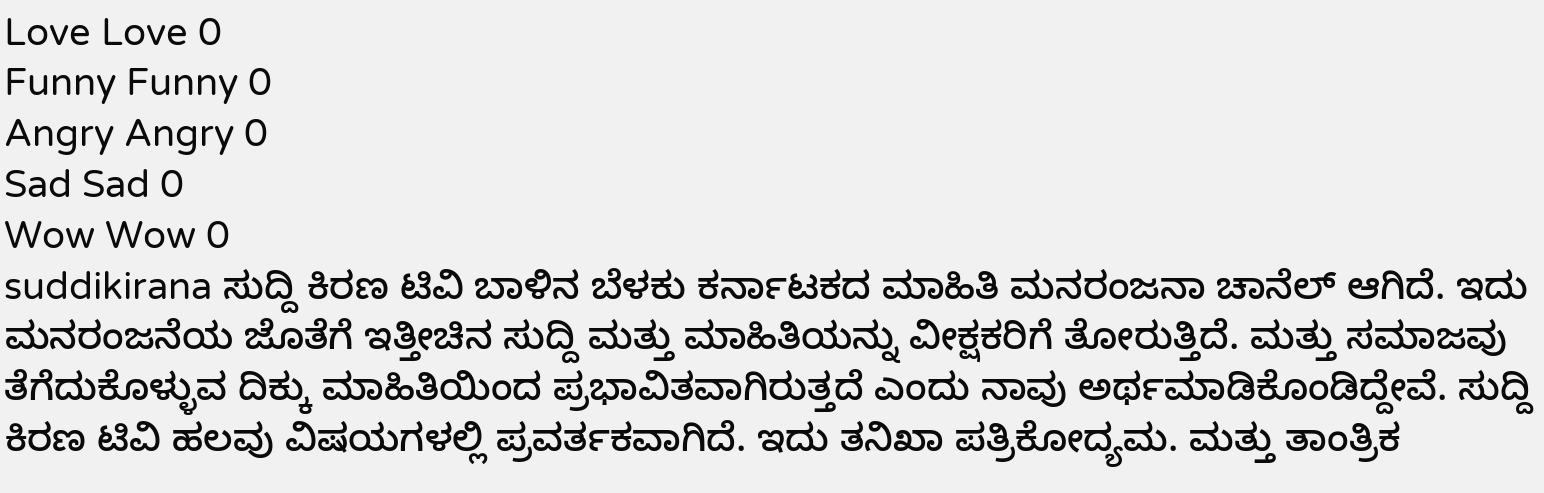Love Love 0
Funny Funny 0
Angry Angry 0
Sad Sad 0
Wow Wow 0
suddikirana ಸುದ್ದಿ ಕಿರಣ ಟಿವಿ ಬಾಳಿನ ಬೆಳಕು ಕರ್ನಾಟಕದ ಮಾಹಿತಿ ಮನರಂಜನಾ ಚಾನೆಲ್ ಆಗಿದೆ. ಇದು ಮನರಂಜನೆಯ ಜೊತೆಗೆ ಇತ್ತೀಚಿನ ಸುದ್ದಿ ಮತ್ತು ಮಾಹಿತಿಯನ್ನು ವೀಕ್ಷಕರಿಗೆ ತೋರುತ್ತಿದೆ. ಮತ್ತು ಸಮಾಜವು ತೆಗೆದುಕೊಳ್ಳುವ ದಿಕ್ಕು ಮಾಹಿತಿಯಿಂದ ಪ್ರಭಾವಿತವಾಗಿರುತ್ತದೆ ಎಂದು ನಾವು ಅರ್ಥಮಾಡಿಕೊಂಡಿದ್ದೇವೆ. ಸುದ್ದಿ ಕಿರಣ ಟಿವಿ ಹಲವು ವಿಷಯಗಳಲ್ಲಿ ಪ್ರವರ್ತಕವಾಗಿದೆ. ಇದು ತನಿಖಾ ಪತ್ರಿಕೋದ್ಯಮ. ಮತ್ತು ತಾಂತ್ರಿಕ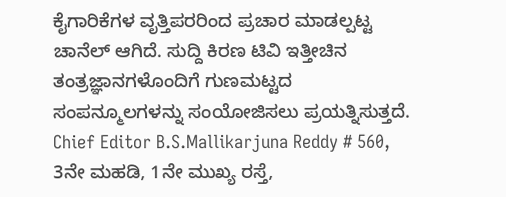ಕೈಗಾರಿಕೆಗಳ ವೃತ್ತಿಪರರಿಂದ ಪ್ರಚಾರ ಮಾಡಲ್ಪಟ್ಟ ಚಾನೆಲ್ ಆಗಿದೆ. ಸುದ್ದಿ ಕಿರಣ ಟಿವಿ ಇತ್ತೀಚಿನ ತಂತ್ರಜ್ಞಾನಗಳೊಂದಿಗೆ ಗುಣಮಟ್ಟದ ಸಂಪನ್ಮೂಲಗಳನ್ನು ಸಂಯೋಜಿಸಲು ಪ್ರಯತ್ನಿಸುತ್ತದೆ. Chief Editor B.S.Mallikarjuna Reddy # 560, 3ನೇ ಮಹಡಿ, 1ನೇ ಮುಖ್ಯ ರಸ್ತೆ,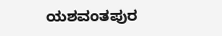ಯಶವಂತಪುರ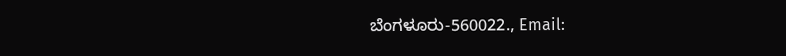ಬೆಂಗಳೂರು-560022., Email: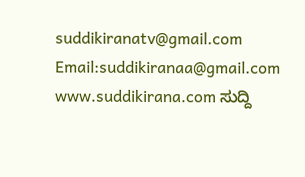suddikiranatv@gmail.com Email:suddikiranaa@gmail.com www.suddikirana.com ಸುದ್ದಿ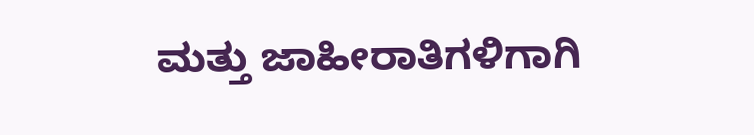ಮತ್ತು ಜಾಹೀರಾತಿಗಳಿಗಾಗಿ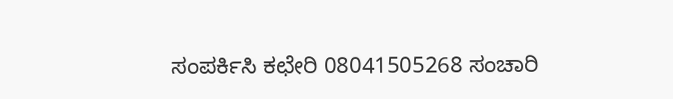ಸಂಪರ್ಕಿಸಿ ಕಛೇರಿ 08041505268 ಸಂಚಾರಿ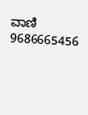ವಾಣಿ 9686665456